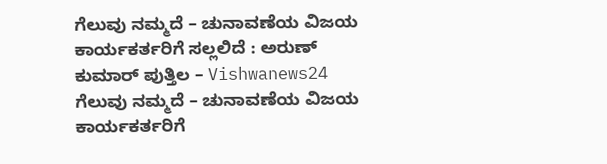ಗೆಲುವು ನಮ್ಮದೆ – ಚುನಾವಣೆಯ ವಿಜಯ ಕಾರ್ಯಕರ್ತರಿಗೆ ಸಲ್ಲಲಿದೆ : ಅರುಣ್ ಕುಮಾರ್ ಪುತ್ತಿಲ – Vishwanews24
ಗೆಲುವು ನಮ್ಮದೆ – ಚುನಾವಣೆಯ ವಿಜಯ ಕಾರ್ಯಕರ್ತರಿಗೆ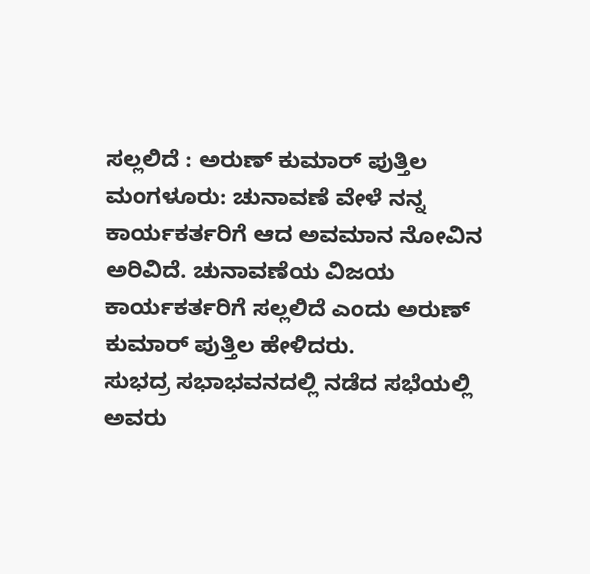ಸಲ್ಲಲಿದೆ : ಅರುಣ್ ಕುಮಾರ್ ಪುತ್ತಿಲ
ಮಂಗಳೂರು: ಚುನಾವಣೆ ವೇಳೆ ನನ್ನ ಕಾರ್ಯಕರ್ತರಿಗೆ ಆದ ಅವಮಾನ ನೋವಿನ ಅರಿವಿದೆ. ಚುನಾವಣೆಯ ವಿಜಯ ಕಾರ್ಯಕರ್ತರಿಗೆ ಸಲ್ಲಲಿದೆ ಎಂದು ಅರುಣ್ ಕುಮಾರ್ ಪುತ್ತಿಲ ಹೇಳಿದರು.
ಸುಭದ್ರ ಸಭಾಭವನದಲ್ಲಿ ನಡೆದ ಸಭೆಯಲ್ಲಿ ಅವರು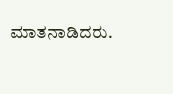ಮಾತನಾಡಿದರು.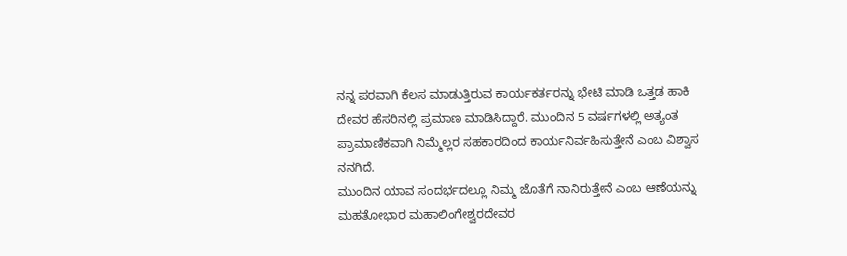ನನ್ನ ಪರವಾಗಿ ಕೆಲಸ ಮಾಡುತ್ತಿರುವ ಕಾರ್ಯಕರ್ತರನ್ನು ಭೇಟಿ ಮಾಡಿ ಒತ್ತಡ ಹಾಕಿ ದೇವರ ಹೆಸರಿನಲ್ಲಿ ಪ್ರಮಾಣ ಮಾಡಿಸಿದ್ದಾರೆ. ಮುಂದಿನ 5 ವರ್ಷಗಳಲ್ಲಿ ಅತ್ಯಂತ ಪ್ರಾಮಾಣಿಕವಾಗಿ ನಿಮ್ಮೆಲ್ಲರ ಸಹಕಾರದಿಂದ ಕಾರ್ಯನಿರ್ವಹಿಸುತ್ತೇನೆ ಎಂಬ ವಿಶ್ವಾಸ ನನಗಿದೆ.
ಮುಂದಿನ ಯಾವ ಸಂದರ್ಭದಲ್ಲೂ ನಿಮ್ಮ ಜೊತೆಗೆ ನಾನಿರುತ್ತೇನೆ ಎಂಬ ಆಣೆಯನ್ನು ಮಹತೋಭಾರ ಮಹಾಲಿಂಗೇಶ್ವರದೇವರ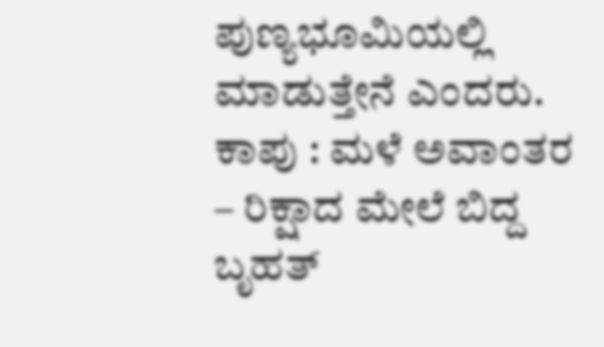ಪುಣ್ಯಭೂಮಿಯಲ್ಲಿ ಮಾಡುತ್ತೇನೆ ಎಂದರು.
ಕಾಪು : ಮಳೆ ಅವಾಂತರ – ರಿಕ್ಷಾದ ಮೇಲೆ ಬಿದ್ದ ಬೃಹತ್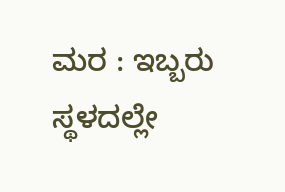ಮರ : ಇಬ್ಬರು ಸ್ಥಳದಲ್ಲೇ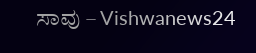ಸಾವು – Vishwanews24